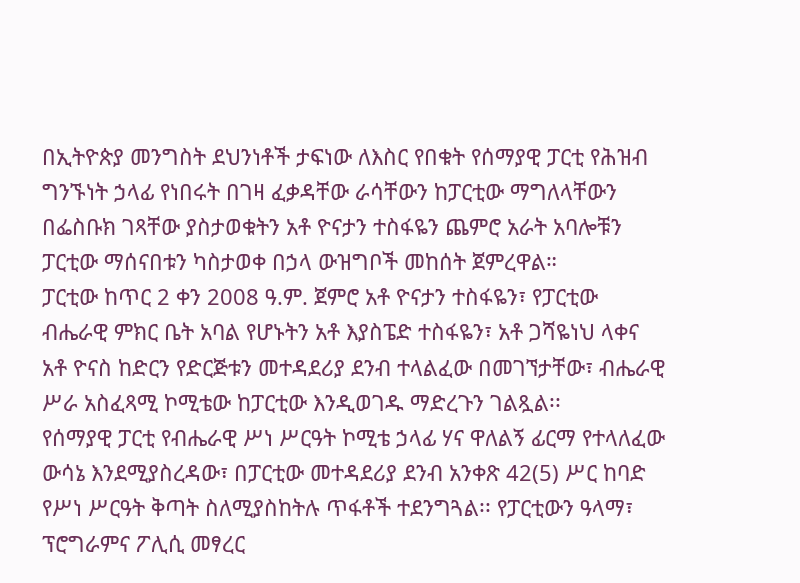በኢትዮጵያ መንግስት ደህንነቶች ታፍነው ለእስር የበቁት የሰማያዊ ፓርቲ የሕዝብ ግንኙነት ኃላፊ የነበሩት በገዛ ፈቃዳቸው ራሳቸውን ከፓርቲው ማግለላቸውን በፌስቡክ ገጻቸው ያስታወቁትን አቶ ዮናታን ተስፋዬን ጨምሮ አራት አባሎቹን ፓርቲው ማሰናበቱን ካስታወቀ በኃላ ውዝግቦች መከሰት ጀምረዋል።
ፓርቲው ከጥር 2 ቀን 2008 ዓ.ም. ጀምሮ አቶ ዮናታን ተስፋዬን፣ የፓርቲው ብሔራዊ ምክር ቤት አባል የሆኑትን አቶ እያስፔድ ተስፋዬን፣ አቶ ጋሻዬነህ ላቀና አቶ ዮናስ ከድርን የድርጅቱን መተዳደሪያ ደንብ ተላልፈው በመገኘታቸው፣ ብሔራዊ ሥራ አስፈጻሚ ኮሚቴው ከፓርቲው እንዲወገዱ ማድረጉን ገልጿል፡፡
የሰማያዊ ፓርቲ የብሔራዊ ሥነ ሥርዓት ኮሚቴ ኃላፊ ሃና ዋለልኝ ፊርማ የተላለፈው ውሳኔ እንደሚያስረዳው፣ በፓርቲው መተዳደሪያ ደንብ አንቀጽ 42(5) ሥር ከባድ የሥነ ሥርዓት ቅጣት ስለሚያስከትሉ ጥፋቶች ተደንግጓል፡፡ የፓርቲውን ዓላማ፣ ፕሮግራምና ፖሊሲ መፃረር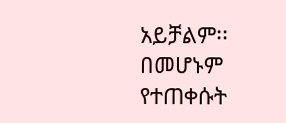አይቻልም፡፡ በመሆኑም የተጠቀሱት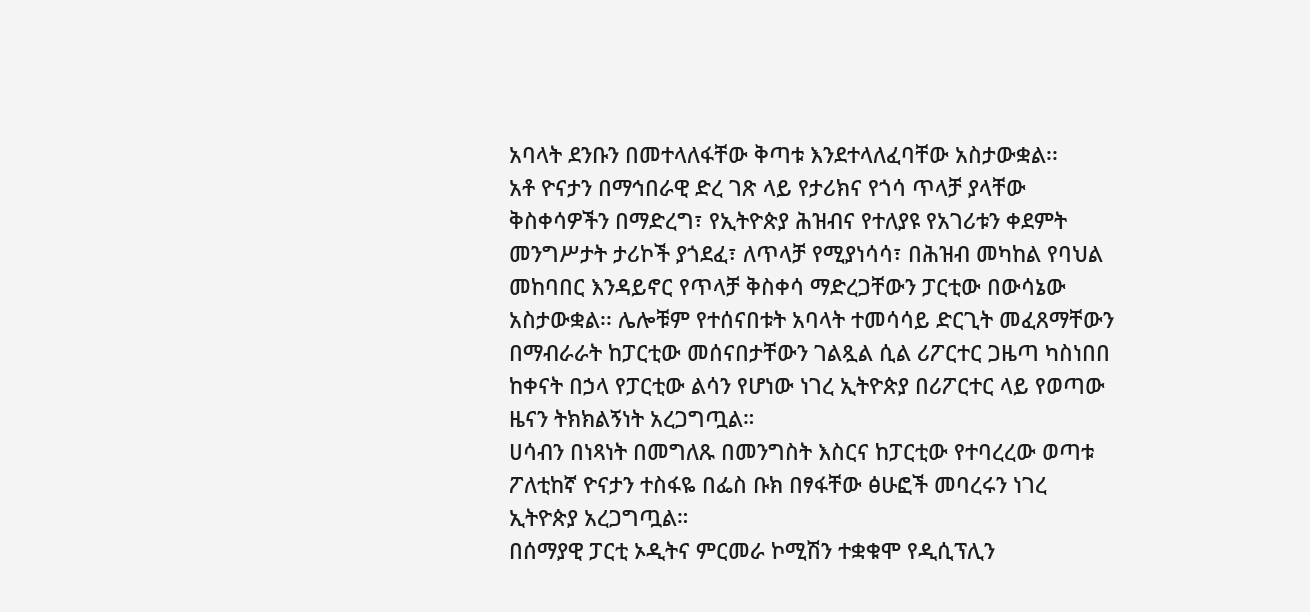አባላት ደንቡን በመተላለፋቸው ቅጣቱ እንደተላለፈባቸው አስታውቋል፡፡
አቶ ዮናታን በማኅበራዊ ድረ ገጽ ላይ የታሪክና የጎሳ ጥላቻ ያላቸው ቅስቀሳዎችን በማድረግ፣ የኢትዮጵያ ሕዝብና የተለያዩ የአገሪቱን ቀደምት መንግሥታት ታሪኮች ያጎደፈ፣ ለጥላቻ የሚያነሳሳ፣ በሕዝብ መካከል የባህል መከባበር እንዳይኖር የጥላቻ ቅስቀሳ ማድረጋቸውን ፓርቲው በውሳኔው አስታውቋል፡፡ ሌሎቹም የተሰናበቱት አባላት ተመሳሳይ ድርጊት መፈጸማቸውን በማብራራት ከፓርቲው መሰናበታቸውን ገልጿል ሲል ሪፖርተር ጋዜጣ ካስነበበ ከቀናት በኃላ የፓርቲው ልሳን የሆነው ነገረ ኢትዮጵያ በሪፖርተር ላይ የወጣው ዜናን ትክክልኝነት አረጋግጧል።
ሀሳብን በነጻነት በመግለጹ በመንግስት እስርና ከፓርቲው የተባረረው ወጣቱ ፖለቲከኛ ዮናታን ተስፋዬ በፌስ ቡክ በፃፋቸው ፅሁፎች መባረሩን ነገረ ኢትዮጵያ አረጋግጧል።
በሰማያዊ ፓርቲ ኦዲትና ምርመራ ኮሚሽን ተቋቁሞ የዲሲፕሊን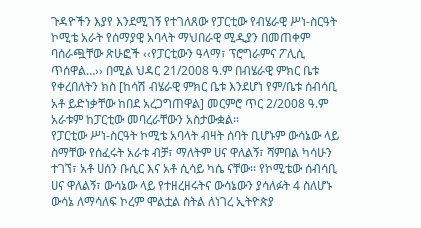ጉዳዮችን እያየ እንደሚገኝ የተገለጸው የፓርቲው የብሄራዊ ሥነ-ስርዓት ኮሚቴ አራት የሰማያዊ አባላት ማህበራዊ ሚዲያን በመጠቀም ባሰራጯቸው ጽሁፎች ‹‹የፓርቲውን ዓላማ፣ ፕሮግራምና ፖሊሲ ጥሰዋል…›› በሚል ህዳር 21/2008 ዓ.ም በብሄራዊ ምክር ቤቱ የቀረበለትን ክስ [ከሳሽ ብሄራዊ ምክር ቤቱ እንደሆነ የም/ቤቱ ሰብሳቢ አቶ ይድነቃቸው ከበደ አረጋግጠዋል] መርምሮ ጥር 2/2008 ዓ.ም አራቱም ከፓርቲው መባረራቸውን አስታውቋል፡፡
የፓርቲው ሥነ-ስርዓት ኮሚቴ አባላት ብዛት ሰባት ቢሆኑም ውሳኔው ላይ ስማቸው የሰፈሩት አራቱ ብቻ፣ ማለትም ሀና ዋለልኝ፣ ሻምበል ካሳሁን ተገኘ፣ አቶ ሀሰን ቡሲር እና አቶ ሲሳይ ካሴ ናቸው፡፡ የኮሚቴው ሰብሳቢ ሀና ዋለልኝ፣ ውሳኔው ላይ የተዘረዘሩትና ውሳኔውን ያሳለፉት 4 ስለሆኑ ውሳኔ ለማሳለፍ ኮረም ሞልቷል ስትል ለነገረ ኢትዮጵያ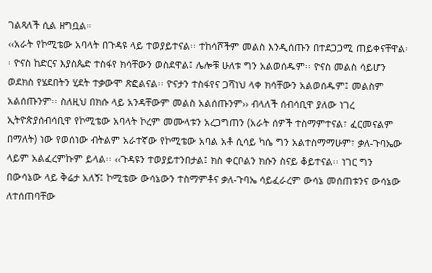ገልጻለች ሲል ዘግቧል።
‹‹አራት የኮሚቴው አባላት በጉዳዩ ላይ ተወያይተናል፡፡ ተከሳሾችም መልስ እንዲሰጡን በተደጋጋሚ ጠይቀናቸዋል፡፡ ዮናስ ከድርና እያስጴድ ተስፋየ ክሳቸውን ወስደዋል፤ ሌሎቹ ሁለቱ ግን አልወሰዱም፡፡ ዮናስ መልስ ሳይሆን ወደክስ የሄደበትን ሂደት ተቃውሞ ጽፎልናል፡፡ ዮናታን ተስፋየና ጋሻነህ ላቀ ክሳቸውን አልወሰዱም፤ መልስም አልሰጡንም፡፡ ስለዚህ በክሱ ላይ አንዳቸውም መልስ አልሰጡንም›› ብላለች ሰብሳቢዋ ያለው ነገረ ኢትዮጵያሰብሳቢዋ የኮሚቴው አባላት ኮረም መሙላቱን አረጋግጠን (አራት ሰዎች ተስማምተናል፣ ፈርመናልም በማለት) ነው የወሰነው ብትልም አራተኛው የኮሚቴው አባል አቶ ሲሳይ ካሴ ግን አልተስማማሁም፣ ቃለ-ጉባኤው ላይም አልፈረምኩም ይላል፡፡ ‹‹ጉዳዩን ተወያይተንበታል፤ ክስ ቀርቦልን ክሱን ስናይ ቆይተናል፡፡ ነገር ግን በውሳኔው ላይ ቅሬታ አለኝ፤ ኮሚቴው ውሳኔውን ተስማምቶና ቃለ-ጉባኤ ሳይፈራረም ውሳኔ መሰጠቱንና ውሳኔው ለተሰጠባቸው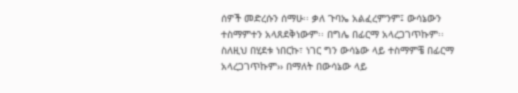ሰዎች መድረሱን ሰማሁ፡፡ ቃለ ጉባኤ አልፈረምንም፤ ውሳኔውን ተስማምተን አላጸደቅነውም፡፡ በግሌ በፊርማ አላረጋገጥኩም፡፡ ስለዚህ በሂደቱ ነበርኩ፣ ነገር ግን ውሳኔው ላይ ተስማምቼ በፊርማ አላረጋገጥኩም›› በማለት በውሳኔው ላይ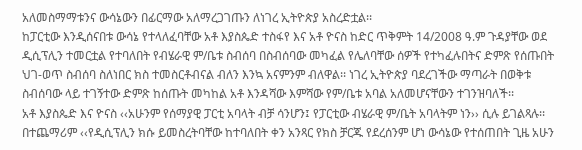አለመስማማቱንና ውሳኔውን በፊርማው አለማረጋገጡን ለነገረ ኢትዮጵያ አስረድቷል፡፡
ከፓርቲው እንዲሰናበቱ ውሳኔ የተላለፈባቸው አቶ እያስጴድ ተስፋየ እና አቶ ዮናስ ከድር ጥቅምት 14/2008 ዓ.ም ጉዳያቸው ወደ ዲሲፕሊን ተመርቷል የተባለበት የብሄራዊ ም/ቤቱ ስብሰባ በስብሰባው መካፈል የሌለባቸው ሰዎች የተካፈሉበትና ድምጽ የሰጡበት ህገ-ወጥ ስብሰባ ስለነበር ክስ ተመስርቶብናል ብለን እንኳ አናምንም ብለዋል፡፡ ነገረ ኢትዮጵያ ባደረገችው ማጣራት በወቅቱ ስብሰባው ላይ ተገኝተው ድምጽ ከሰጡት መካከል አቶ እንዳሻው እምሻው የም/ቤቱ አባል አለመሆናቸውን ተገንዝባለች፡፡
አቶ እያስጴድ እና ዮናስ ‹‹አሁንም የሰማያዊ ፓርቲ አባላት ብቻ ሳንሆን፤ የፓርቲው ብሄራዊ ም/ቤት አባላትም ነን›› ሲሉ ይገልጻሉ፡፡
በተጨማሪም ‹‹የዲሲፕሊን ክሱ ይመስረትባቸው ከተባለበት ቀን አንጻር የክስ ቻርጁ የደረሰንም ሆነ ውሳኔው የተሰጠበት ጊዜ አሁን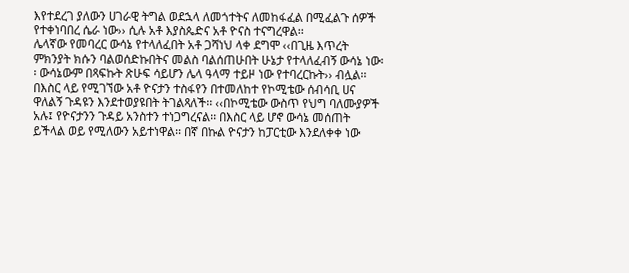እየተደረገ ያለውን ሀገራዊ ትግል ወደኋላ ለመጎተትና ለመከፋፈል በሚፈልጉ ሰዎች የተቀነባበረ ሴራ ነው›› ሲሉ አቶ እያስጴድና አቶ ዮናስ ተናግረዋል፡፡
ሌላኛው የመባረር ውሳኔ የተላለፈበት አቶ ጋሻነህ ላቀ ደግሞ ‹‹በጊዜ እጥረት ምክንያት ክሱን ባልወሰድኩበትና መልስ ባልሰጠሁበት ሁኔታ የተላለፈብኝ ውሳኔ ነው፡፡ ውሳኔውም በጻፍኩት ጽሁፍ ሳይሆን ሌላ ዓላማ ተይዞ ነው የተባረርኩት›› ብሏል፡፡
በእስር ላይ የሚገኘው አቶ ዮናታን ተስፋየን በተመለከተ የኮሚቴው ሰብሳቢ ሀና ዋለልኝ ጉዳዩን እንደተወያዩበት ትገልጻለች፡፡ ‹‹በኮሚቴው ውስጥ የህግ ባለሙያዎች አሉ፤ የዮናታንን ጉዳይ አንስተን ተነጋግረናል፡፡ በእስር ላይ ሆኖ ውሳኔ መሰጠት ይችላል ወይ የሚለውን አይተነዋል፡፡ በኛ በኩል ዮናታን ከፓርቲው እንደለቀቀ ነው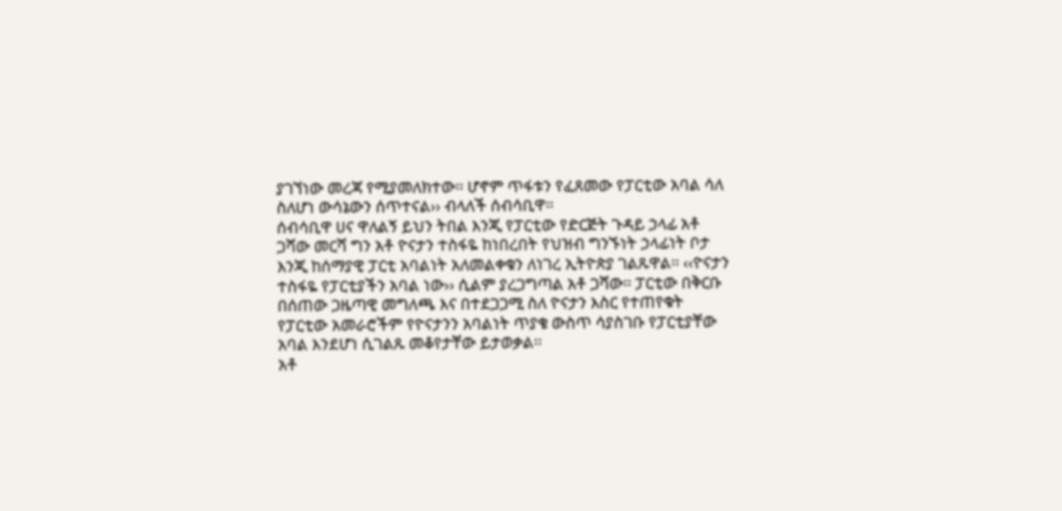ያገኘነው መረጃ የሚያመለክተው፡፡ ሆኖም ጥፋቱን የፈጸመው የፓርቲው አባል ሳለ ስለሆነ ውሳኔውን ሰጥተናል›› ብላለች ሰብሳቢዋ፡፡
ሰብሳቢዋ ሀና ዋለልኝ ይህን ትበል እንጂ የፓርቲው የድርጅት ጉዳይ ኃላፊ አቶ ጋሻው መርሻ ግን አቶ ዮናታን ተስፋዬ ከነበረበት የህዝብ ግንኙነት ኃላፊነት ቦታ እንጂ ከሰማያዊ ፓርቲ አባልነት አለመልቀቁን ለነገረ ኢትዮጵያ ገልጹዋል፡፡ ‹‹ዮናታን ተስፋዬ የፓርቲያችን አባል ነው›› ሲልም ያረጋግጣል አቶ ጋሻው፡፡ ፓርቲው በቅርቡ በሰጠው ጋዜጣዊ መግለጫ እና በተደጋጋሚ ስለ ዮናታን እስር የተጠየቁት የፓርቲው አመራሮችም የዮናታንን አባልነት ጥያቄ ውስጥ ሳያስገቡ የፓርቲያቸው አባል እንደሆነ ሲገልጹ መቆየታቸው ይታወቃል፡፡
አቶ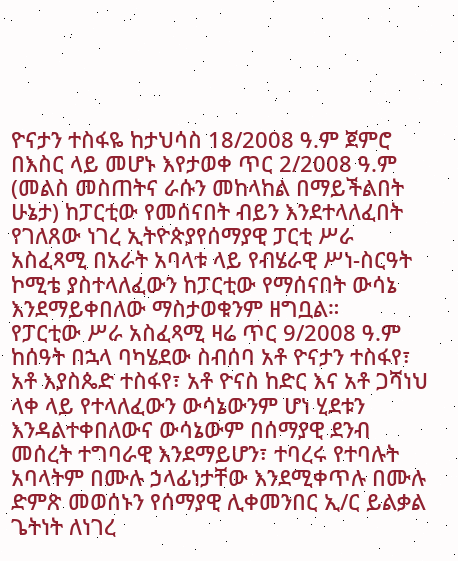ዮናታን ተስፋዬ ከታህሳስ 18/2008 ዓ.ም ጀምሮ በእስር ላይ መሆኑ እየታወቀ ጥር 2/2008 ዓ.ም (መልስ መስጠትና ራሱን መከላከል በማይችልበት ሁኔታ) ከፓርቲው የመሰናበት ብይን እንደተላለፈበት የገለጸው ነገረ ኢትዮጵያየሰማያዊ ፓርቲ ሥራ አስፈጻሚ በአራት አባላቱ ላይ የብሄራዊ ሥነ-ስርዓት ኮሚቴ ያስተላለፈውን ከፓርቲው የማሰናበት ውሳኔ እንደማይቀበለው ማስታወቁንም ዘግቧል።
የፓርቲው ሥራ አስፈጻሚ ዛሬ ጥር 9/2008 ዓ.ም ከሰዓት በኋላ ባካሄደው ስብሰባ አቶ ዮናታን ተስፋየ፣ አቶ እያስጴድ ተስፋየ፣ አቶ ዮናስ ከድር እና አቶ ጋሻነህ ላቀ ላይ የተላለፈውን ውሳኔውንም ሆነ ሂደቱን እንዳልተቀበለውና ውሳኔውም በሰማያዊ ደንብ መሰረት ተግባራዊ እንደማይሆን፣ ተባረሩ የተባሉት አባላትም በሙሉ ኃላፊነታቸው እንደሚቀጥሉ በሙሉ ድምጽ መወሰኑን የሰማያዊ ሊቀመንበር ኢ/ር ይልቃል ጌትነት ለነገረ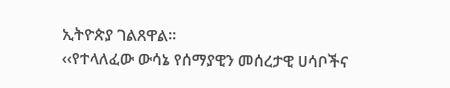ኢትዮጵያ ገልጸዋል፡፡
‹‹የተላለፈው ውሳኔ የሰማያዊን መሰረታዊ ሀሳቦችና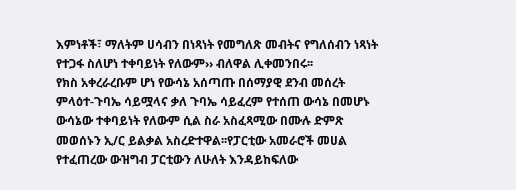እምነቶች፣ ማለትም ሀሳብን በነጻነት የመግለጽ መብትና የግለሰብን ነጻነት የተጋፋ ስለሆነ ተቀባይነት የለውም›› ብለዋል ሊቀመንበሩ፡፡
የክስ አቀረራረቡም ሆነ የውሳኔ አሰጣጡ በሰማያዊ ደንብ መሰረት ምላዕተ-ጉባኤ ሳይሟላና ቃለ ጉባኤ ሳይፈረም የተሰጠ ውሳኔ በመሆኑ ውሳኔው ተቀባይነት የለውም ሲል ስራ አስፈጻሚው በሙሉ ድምጽ መወሰኑን ኢ/ር ይልቃል አስረድተዋል፡፡የፓርቲው አመራሮች መሀል የተፈጠረው ውዝግብ ፓርቲውን ለሁለት እንዳይከፍለው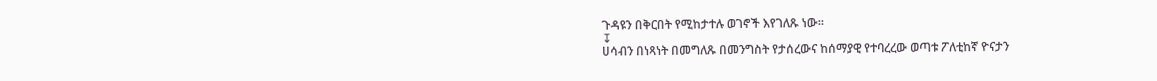ጉዳዩን በቅርበት የሚከታተሉ ወገኖች እየገለጹ ነው።
↧
ሀሳብን በነጻነት በመግለጹ በመንግስት የታሰረውና ከሰማያዊ የተባረረው ወጣቱ ፖለቲከኛ ዮናታን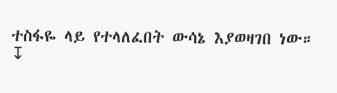ተስፋዬ ላይ የተላለፈበት ውሳኔ እያወዛገበ ነው።
↧